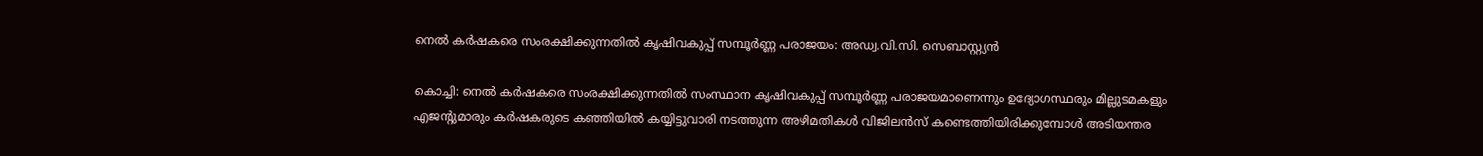നെല്‍ കര്‍ഷകരെ സംരക്ഷിക്കുന്നതില്‍ കൃഷിവകുപ്പ് സമ്പൂര്‍ണ്ണ പരാജയം: അഡ്വ.വി.സി. സെബാസ്റ്റ്യന്‍

കൊച്ചി: നെല്‍ കര്‍ഷകരെ സംരക്ഷിക്കുന്നതില്‍ സംസ്ഥാന കൃഷിവകുപ്പ് സമ്പൂര്‍ണ്ണ പരാജയമാണെന്നും ഉദ്യോഗസ്ഥരും മില്ലുടമകളും എജന്റുമാരും കര്‍ഷകരുടെ കഞ്ഞിയില്‍ കയ്യിട്ടുവാരി നടത്തുന്ന അഴിമതികള്‍ വിജിലന്‍സ് കണ്ടെത്തിയിരിക്കുമ്പോള്‍ അടിയന്തര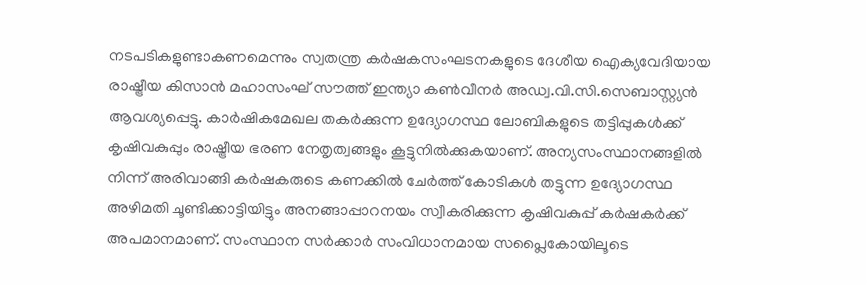നടപടികളുണ്ടാകണമെന്നും സ്വതന്ത്ര കര്‍ഷകസംഘടനകളുടെ ദേശീയ ഐക്യവേദിയായ രാഷ്ട്രീയ കിസാന്‍ മഹാസംഘ് സൗത്ത് ഇന്ത്യാ കണ്‍വീനര്‍ അഡ്വ.വി.സി.സെബാസ്റ്റ്യന്‍ ആവശ്യപ്പെട്ടു. കാര്‍ഷികമേഖല തകര്‍ക്കുന്ന ഉദ്യോഗസ്ഥ ലോബികളുടെ തട്ടിപ്പുകള്‍ക്ക് കൃഷിവകുപ്പും രാഷ്ട്രീയ ഭരണ നേതൃത്വങ്ങളും കൂട്ടുനില്‍ക്കുകയാണ്. അന്യസംസ്ഥാനങ്ങളില്‍ നിന്ന് അരിവാങ്ങി കര്‍ഷകരുടെ കണക്കില്‍ ചേര്‍ത്ത് കോടികള്‍ തട്ടുന്ന ഉദ്യോഗസ്ഥ അഴിമതി ചൂണ്ടിക്കാട്ടിയിട്ടും അനങ്ങാപ്പാറനയം സ്വീകരിക്കുന്ന കൃഷിവകുപ്പ് കര്‍ഷകര്‍ക്ക് അപമാനമാണ്. സംസ്ഥാന സര്‍ക്കാര്‍ സംവിധാനമായ സപ്ലൈകോയിലൂടെ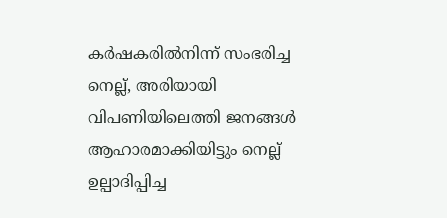കര്‍ഷകരില്‍നിന്ന് സംഭരിച്ച നെല്ല്, അരിയായി വിപണിയിലെത്തി ജനങ്ങള്‍ ആഹാരമാക്കിയിട്ടും നെല്ല് ഉല്പാദിപ്പിച്ച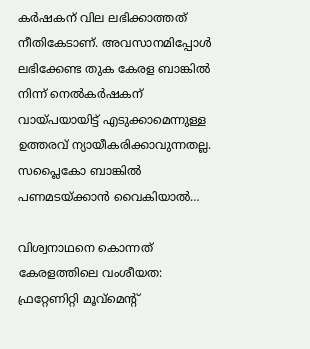കര്‍ഷകന് വില ലഭിക്കാത്തത് നീതികേടാണ്. അവസാനമിപ്പോള്‍ ലഭിക്കേണ്ട തുക കേരള ബാങ്കില്‍ നിന്ന് നെല്‍കര്‍ഷകന് വായ്പയായിട്ട് എടുക്കാമെന്നുള്ള ഉത്തരവ് ന്യായീകരിക്കാവുന്നതല്ല. സപ്ലൈകോ ബാങ്കില്‍ പണമടയ്ക്കാന്‍ വൈകിയാല്‍…

വിശ്വനാഥനെ കൊന്നത് കേരളത്തിലെ വംശീയത: ഫ്രറ്റേണിറ്റി മൂവ്മെന്റ്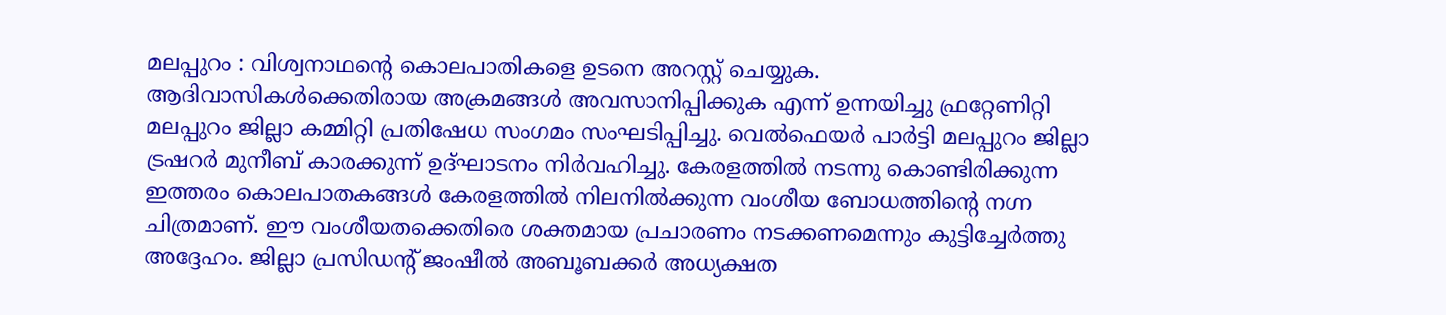മലപ്പുറം : വിശ്വനാഥന്റെ കൊലപാതികളെ ഉടനെ അറസ്റ്റ് ചെയ്യുക. ആദിവാസികൾക്കെതിരായ അക്രമങ്ങൾ അവസാനിപ്പിക്കുക എന്ന് ഉന്നയിച്ചു ഫ്രറ്റേണിറ്റി മലപ്പുറം ജില്ലാ കമ്മിറ്റി പ്രതിഷേധ സംഗമം സംഘടിപ്പിച്ചു. വെൽഫെയർ പാർട്ടി മലപ്പുറം ജില്ലാ ട്രഷറർ മുനീബ് കാരക്കുന്ന് ഉദ്ഘാടനം നിർവഹിച്ചു. കേരളത്തിൽ നടന്നു കൊണ്ടിരിക്കുന്ന ഇത്തരം കൊലപാതകങ്ങൾ കേരളത്തിൽ നിലനിൽക്കുന്ന വംശീയ ബോധത്തിന്റെ നഗ്ന ചിത്രമാണ്. ഈ വംശീയതക്കെതിരെ ശക്തമായ പ്രചാരണം നടക്കണമെന്നും കുട്ടിച്ചേർത്തു അദ്ദേഹം. ജില്ലാ പ്രസിഡന്റ്‌ ജംഷീൽ അബൂബക്കർ അധ്യക്ഷത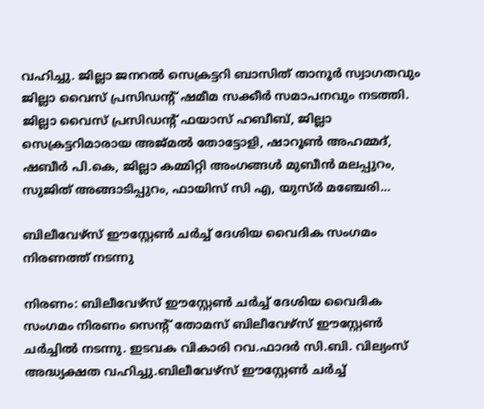വഹിച്ചു. ജില്ലാ ജനറൽ സെക്രട്ടറി ബാസിത് താനൂർ സ്വാഗതവും ജില്ലാ വൈസ് പ്രസിഡന്റ്‌ ഷമീമ സക്കീർ സമാപനവും നടത്തി. ജില്ലാ വൈസ് പ്രസിഡന്റ്‌ ഫയാസ് ഹബീബ്, ജില്ലാ സെക്രട്ടറിമാരായ അജ്മൽ തോട്ടോളി, ഷാറൂൺ അഹമ്മദ്, ഷബീർ പി.കെ, ജില്ലാ കമ്മിറ്റി അംഗങ്ങൾ മുബീൻ മലപ്പുറം, സുജിത് അങ്ങാടിപ്പുറം, ഫായിസ് സി എ, യുസ്ർ മഞ്ചേരി…

ബിലീവേഴ്സ് ഈസ്റ്റേൺ ചർച്ച് ദേശിയ വൈദിക സംഗമം നിരണത്ത് നടന്നു

നിരണം: ബിലീവേഴ്സ് ഈസ്റ്റേൺ ചർച്ച് ദേശിയ വൈദിക സംഗമം നിരണം സെൻ്റ് തോമസ് ബിലീവേഴ്സ് ഈസ്റ്റേൺ ചർച്ചിൽ നടന്നു. ഇടവക വികാരി റവ.ഫാദർ സി.ബി. വില്യംസ് അദ്ധ്യക്ഷത വഹിച്ചു.ബിലീവേഴ്സ് ഈസ്റ്റേൺ ചർച്ച്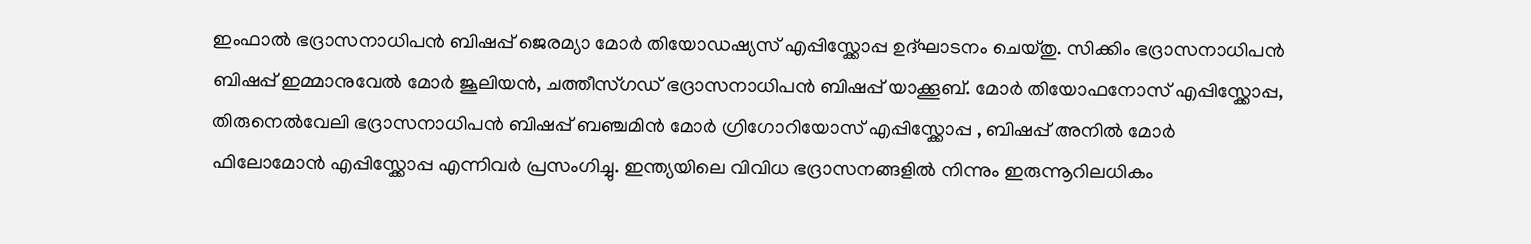ഇംഫാൽ ഭദ്രാസനാധിപൻ ബിഷപ്പ് ജെരമ്യാ മോർ തിയോഡഷ്യസ് എപ്പിസ്ക്കോപ്പ ഉദ്ഘാടനം ചെയ്തു. സിക്കിം ഭദ്രാസനാധിപൻ ബിഷപ്പ് ഇമ്മാനുവേൽ മോർ ജൂലിയൻ, ചത്തീസ്ഗഡ് ഭദ്രാസനാധിപൻ ബിഷപ്പ് യാക്കൂബ്. മോർ തിയോഫനോസ് എപ്പിസ്ക്കോപ്പ, തിരുനെൽവേലി ഭദ്രാസനാധിപൻ ബിഷപ്പ് ബഞ്ചമിൻ മോർ ഗ്രിഗോറിയോസ് എപ്പിസ്ക്കോപ്പ , ബിഷപ്പ് അനിൽ മോർ ഫിലോമോൻ എപ്പിസ്ക്കോപ്പ എന്നിവർ പ്രസംഗിച്ചു. ഇന്ത്യയിലെ വിവിധ ഭദ്രാസനങ്ങളിൽ നിന്നും ഇരുന്നൂറിലധികം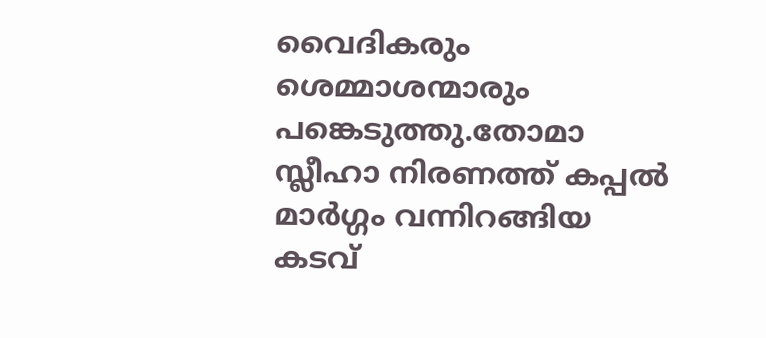വൈദികരും ശെമ്മാശന്മാരും പങ്കെടുത്തു.തോമാ സ്ലീഹാ നിരണത്ത് കപ്പൽ മാർഗ്ഗം വന്നിറങ്ങിയ കടവ്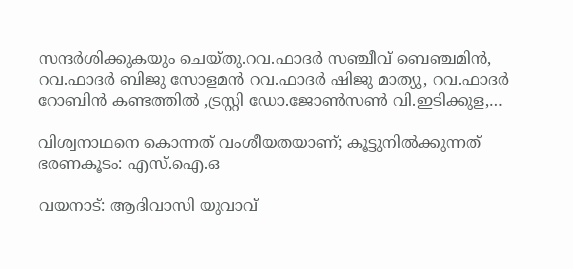സന്ദർശിക്കുകയും ചെയ്തു.റവ.ഫാദർ സഞ്ചീവ് ബെഞ്ചമിൻ, റവ.ഫാദർ ബിജു സോളമൻ റവ.ഫാദർ ഷിജു മാത്യു, റവ.ഫാദർ റോബിൻ കണ്ടത്തിൽ ,ട്രസ്റ്റി ഡോ.ജോൺസൺ വി.ഇടിക്കുള,…

വിശ്വനാഥനെ കൊന്നത് വംശീയതയാണ്; കൂട്ടുനിൽക്കുന്നത് ഭരണകൂടം: എസ്.ഐ.ഒ

വയനാട്: ആദിവാസി യുവാവ്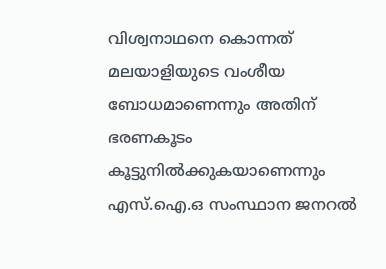വിശ്വനാഥനെ കൊന്നത് മലയാളിയുടെ വംശീയ ബോധമാണെന്നും അതിന് ഭരണകൂടം കൂട്ടുനിൽക്കുകയാണെന്നും എസ്.ഐ.ഒ സംസ്ഥാന ജനറല്‍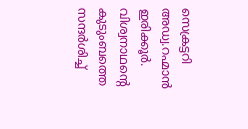സെക്രട്ടറി അഡ്വ.റഹ്മാന്‍ ഇരിക്കൂർ. വിശ്വനാഥൻ്റെ കുടുംബത്തെ സന്ദർശിച്ച്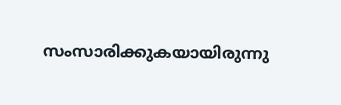സംസാരിക്കുകയായിരുന്നു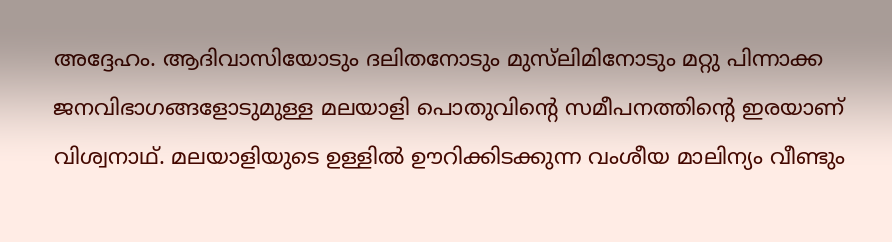അദ്ദേഹം. ആദിവാസിയോടും ദലിതനോടും മുസ്‍ലിമിനോടും മറ്റു പിന്നാക്ക ജനവിഭാഗങ്ങളോടുമുള്ള മലയാളി പൊതുവിന്‍റെ സമീപനത്തിന്‍റെ ഇരയാണ് വിശ്വനാഥ്. മലയാളിയുടെ ഉള്ളിൽ ഊറിക്കിടക്കുന്ന വംശീയ മാലിന്യം വീണ്ടും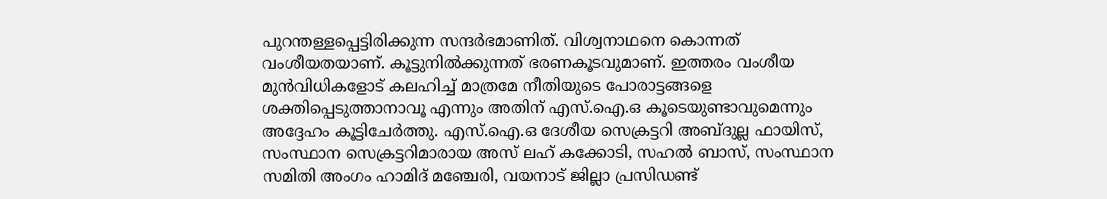പുറന്തള്ളപ്പെട്ടിരിക്കുന്ന സന്ദർഭമാണിത്. വിശ്വനാഥനെ കൊന്നത് വംശീയതയാണ്. കൂട്ടുനിൽക്കുന്നത് ഭരണകൂടവുമാണ്. ഇത്തരം വംശീയ മുൻവിധികളോട് കലഹിച്ച് മാത്രമേ നീതിയുടെ പോരാട്ടങ്ങളെ ശക്തിപ്പെടുത്താനാവൂ എന്നും അതിന് എസ്.ഐ.ഒ കൂടെയുണ്ടാവുമെന്നും അദ്ദേഹം കൂട്ടിചേർത്തു. എസ്.ഐ.ഒ ദേശീയ സെക്രട്ടറി അബ്ദുല്ല ഫായിസ്, സംസ്ഥാന സെക്രട്ടറിമാരായ അസ് ലഹ് കക്കോടി, സഹൽ ബാസ്, സംസ്ഥാന സമിതി അംഗം ഹാമിദ് മഞ്ചേരി, വയനാട് ജില്ലാ പ്രസിഡണ്ട്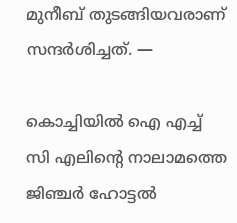മുനീബ് തുടങ്ങിയവരാണ് സന്ദർശിച്ചത്. —

കൊച്ചിയിൽ ഐ എച്ച് സി എലിന്റെ നാലാമത്തെ ജിഞ്ചർ ഹോട്ടൽ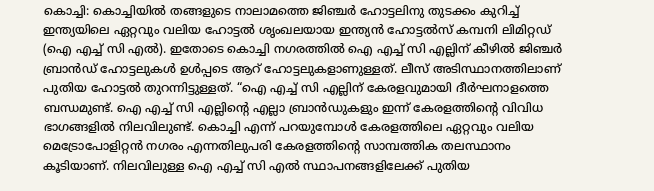കൊച്ചി: കൊച്ചിയിൽ തങ്ങളുടെ നാലാമത്തെ ജിഞ്ചർ ഹോട്ടലിനു തുടക്കം കുറിച്ച് ഇന്ത്യയിലെ ഏറ്റവും വലിയ ഹോട്ടൽ ശൃംഖലയായ ഇന്ത്യൻ ഹോട്ടൽസ് കമ്പനി ലിമിറ്റഡ് (ഐ എച്ച് സി എൽ). ഇതോടെ കൊച്ചി നഗരത്തിൽ ഐ എച്ച് സി എല്ലിന് കീഴിൽ ജിഞ്ചർ ബ്രാൻഡ് ഹോട്ടലുകൾ ഉൾപ്പടെ ആറ് ഹോട്ടലുകളാണുള്ളത്. ലീസ് അടിസ്ഥാനത്തിലാണ് പുതിയ ഹോട്ടൽ തുറന്നിട്ടുള്ളത്. “ഐ എച്ച് സി എല്ലിന് കേരളവുമായി ദീർഘനാളത്തെ ബന്ധമുണ്ട്. ഐ എച്ച് സി എല്ലിന്റെ എല്ലാ ബ്രാൻഡുകളും ഇന്ന് കേരളത്തിന്റെ വിവിധ ഭാഗങ്ങളിൽ നിലവിലുണ്ട്. കൊച്ചി എന്ന് പറയുമ്പോൾ കേരളത്തിലെ ഏറ്റവും വലിയ മെട്രോപോളിറ്റൻ നഗരം എന്നതിലുപരി കേരളത്തിന്റെ സാമ്പത്തിക തലസ്ഥാനം കൂടിയാണ്. നിലവിലുള്ള ഐ എച്ച് സി എൽ സ്ഥാപനങ്ങളിലേക്ക് പുതിയ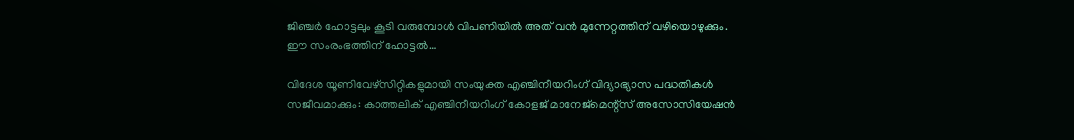ജിഞ്ചർ ഹോട്ടലും കൂടി വരുമ്പോൾ വിപണിയിൽ അത് വൻ മുന്നേറ്റത്തിന് വഴിയൊഴുക്കും. ഈ സംരംഭത്തിന് ഹോട്ടൽ…

വിദേശ യൂണിവേഴ്‌സിറ്റികളുമായി സംയുക്ത എഞ്ചിനീയറിംഗ് വിദ്യാഭ്യാസ പദ്ധതികള്‍ സജീവമാക്കും: കാത്തലിക് എഞ്ചിനീയറിംഗ് കോളജ് മാനേജ്‌മെന്റ്‌സ് അസോസിയേഷന്‍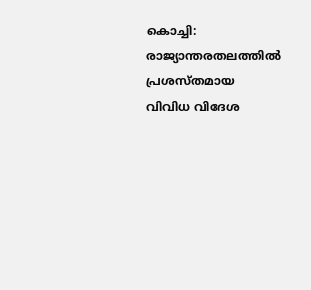കൊച്ചി: രാജ്യാന്തരതലത്തില്‍ പ്രശസ്തമായ വിവിധ വിദേശ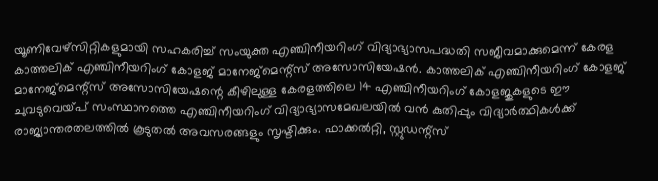യൂണിവേഴ്‌സിറ്റികളുമായി സഹകരിച്ച് സംയുക്ത എഞ്ചിനീയറിംഗ് വിദ്യാഭ്യാസപദ്ധതി സജീവമാക്കുമെന്ന് കേരള കാത്തലിക് എഞ്ചിനീയറിംഗ് കോളജ് മാനേജ്‌മെന്റ്‌സ് അസോസിയേഷന്‍. കാത്തലിക് എഞ്ചിനീയറിംഗ് കോളജ് മാനേജ്‌മെന്റ്‌സ് അസോസിയേഷന്റെ കീഴിലുള്ള കേരളത്തിലെ 14 എഞ്ചിനീയറിംഗ് കോളജുകളുടെ ഈ ചുവടുവെയ്പ് സംസ്ഥാനത്തെ എഞ്ചിനീയറിംഗ് വിദ്യാഭ്യാസമേഖലയില്‍ വന്‍ കുതിപ്പും വിദ്യാര്‍ത്ഥികള്‍ക്ക് രാജ്യാന്തരതലത്തില്‍ കൂടുതല്‍ അവസരങ്ങളും സൃഷ്ടിക്കും. ഫാക്കല്‍റ്റി, സ്റ്റുഡന്റ്‌സ്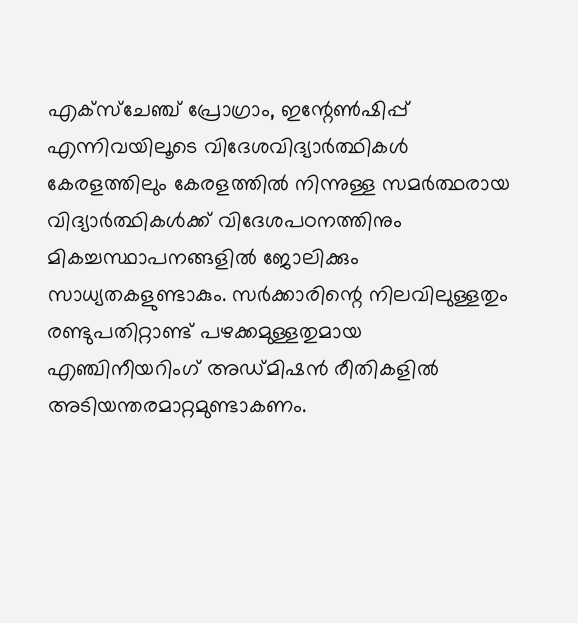എക്‌സ്‌ചേഞ്ച് പ്രോഗ്രാം, ഇന്റേണ്‍ഷിപ്പ് എന്നിവയിലൂടെ വിദേശവിദ്യാര്‍ത്ഥികള്‍ കേരളത്തിലും കേരളത്തില്‍ നിന്നുള്ള സമര്‍ത്ഥരായ വിദ്യാര്‍ത്ഥികള്‍ക്ക് വിദേശപഠനത്തിനും മികച്ചസ്ഥാപനങ്ങളില്‍ ജോലിക്കും സാധ്യതകളുണ്ടാകും. സര്‍ക്കാരിന്റെ നിലവിലുള്ളതും രണ്ടുപതിറ്റാണ്ട് പഴക്കമുള്ളതുമായ എഞ്ചിനീയറിംഗ് അഡ്മിഷന്‍ രീതികളില്‍ അടിയന്തരമാറ്റമുണ്ടാകണം.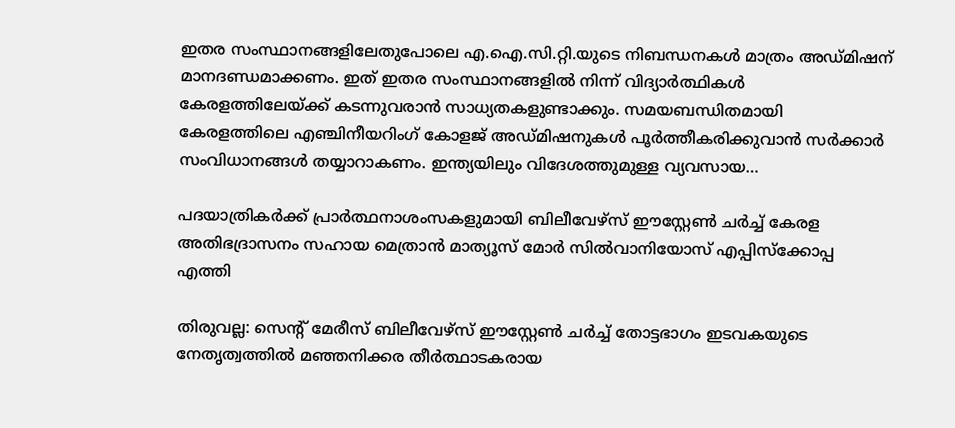ഇതര സംസ്ഥാനങ്ങളിലേതുപോലെ എ.ഐ.സി.റ്റി.യുടെ നിബന്ധനകള്‍ മാത്രം അഡ്മിഷന് മാനദണ്ഡമാക്കണം. ഇത് ഇതര സംസ്ഥാനങ്ങളില്‍ നിന്ന് വിദ്യാര്‍ത്ഥികള്‍ കേരളത്തിലേയ്ക്ക് കടന്നുവരാന്‍ സാധ്യതകളുണ്ടാക്കും. സമയബന്ധിതമായി കേരളത്തിലെ എഞ്ചിനീയറിംഗ് കോളജ് അഡ്മിഷനുകള്‍ പൂര്‍ത്തീകരിക്കുവാന്‍ സര്‍ക്കാര്‍ സംവിധാനങ്ങള്‍ തയ്യാറാകണം. ഇന്ത്യയിലും വിദേശത്തുമുള്ള വ്യവസായ…

പദയാത്രികർക്ക് പ്രാർത്ഥനാശംസകളുമായി ബിലീവേഴ്സ് ഈസ്റ്റേൺ ചർച്ച് കേരള അതിഭദ്രാസനം സഹായ മെത്രാൻ മാത്യൂസ് മോർ സിൽവാനിയോസ് എപ്പിസ്ക്കോപ്പ എത്തി

തിരുവല്ല: സെന്റ് മേരീസ് ബിലീവേഴ്സ് ഈസ്റ്റേൺ ചർച്ച് തോട്ടഭാഗം ഇടവകയുടെ നേതൃത്വത്തിൽ മഞ്ഞനിക്കര തീർത്ഥാടകരായ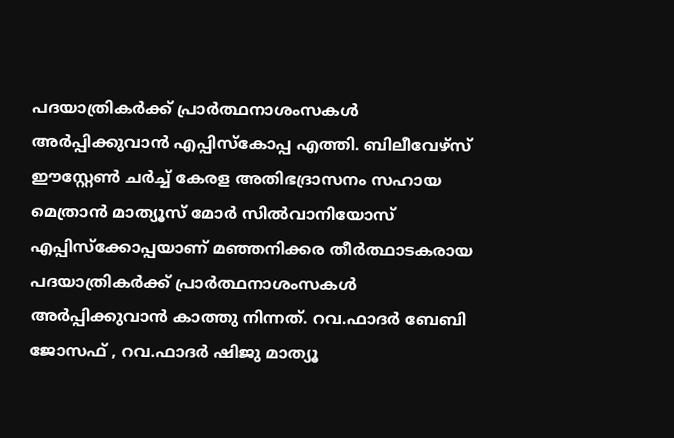പദയാത്രികർക്ക് പ്രാർത്ഥനാശംസകൾ അർപ്പിക്കുവാൻ എപ്പിസ്കോപ്പ എത്തി. ബിലീവേഴ്സ് ഈസ്റ്റേൺ ചർച്ച് കേരള അതിഭദ്രാസനം സഹായ മെത്രാൻ മാത്യൂസ് മോർ സിൽവാനിയോസ് എപ്പിസ്ക്കോപ്പയാണ് മഞ്ഞനിക്കര തീർത്ഥാടകരായ പദയാത്രികർക്ക് പ്രാർത്ഥനാശംസകൾ അർപ്പിക്കുവാൻ കാത്തു നിന്നത്. റവ.ഫാദർ ബേബി ജോസഫ് , റവ.ഫാദർ ഷിജു മാത്യൂ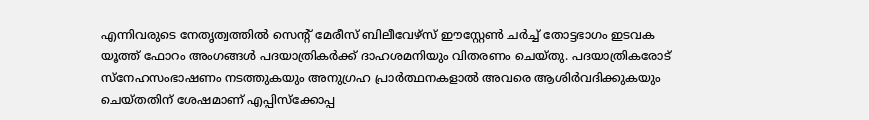എന്നിവരുടെ നേതൃത്വത്തിൽ സെന്റ് മേരീസ് ബിലീവേഴ്സ് ഈസ്റ്റേൺ ചർച്ച് തോട്ടഭാഗം ഇടവക യൂത്ത് ഫോറം അംഗങ്ങൾ പദയാത്രികർക്ക് ദാഹശമനിയും വിതരണം ചെയ്തു. പദയാത്രികരോട് സ്നേഹസംഭാഷണം നടത്തുകയും അനുഗ്രഹ പ്രാർത്ഥനകളാൽ അവരെ ആശിർവദിക്കുകയും ചെയ്തതിന് ശേഷമാണ് എപ്പിസ്ക്കോപ്പ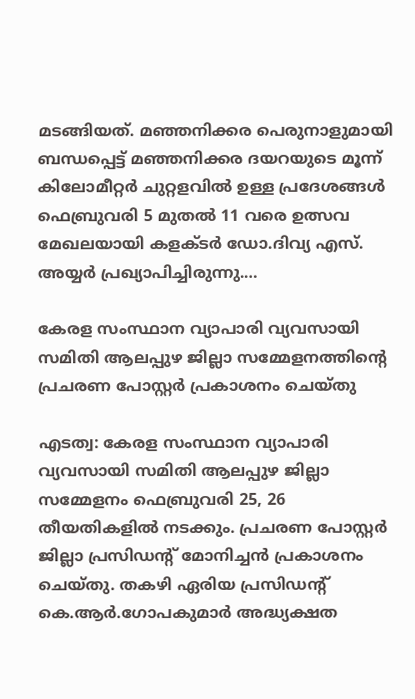മടങ്ങിയത്‌. മഞ്ഞനിക്കര പെരുനാളുമായി ബന്ധപ്പെട്ട് മഞ്ഞനിക്കര ദയറയുടെ മൂന്ന് കിലോമീറ്റർ ചുറ്റളവിൽ ഉള്ള പ്രദേശങ്ങൾ ഫെബ്രുവരി 5 മുതൽ 11 വരെ ഉത്സവ മേഖലയായി കളക്ടർ ഡോ.ദിവ്യ എസ്. അയ്യർ പ്രഖ്യാപിച്ചിരുന്നു.…

കേരള സംസ്ഥാന വ്യാപാരി വ്യവസായി സമിതി ആലപ്പുഴ ജില്ലാ സമ്മേളനത്തിൻ്റെ പ്രചരണ പോസ്റ്റർ പ്രകാശനം ചെയ്തു

എടത്വ: കേരള സംസ്ഥാന വ്യാപാരി വ്യവസായി സമിതി ആലപ്പുഴ ജില്ലാ സമ്മേളനം ഫെബ്രുവരി 25, 26 തീയതികളിൽ നടക്കും. പ്രചരണ പോസ്റ്റർ ജില്ലാ പ്രസിഡൻ്റ് മോനിച്ചൻ പ്രകാശനം ചെയ്തു. തകഴി ഏരിയ പ്രസിഡൻ്റ് കെ.ആർ.ഗോപകുമാർ അദ്ധ്യക്ഷത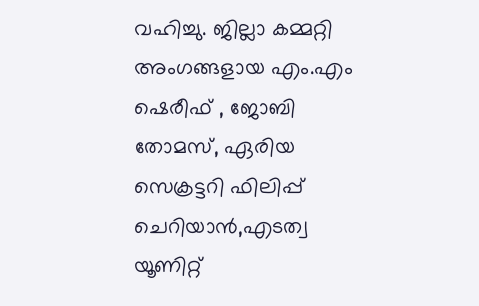വഹിച്ചു. ജില്ലാ കമ്മറ്റി അംഗങ്ങളായ എം.എം ഷെരീഫ് , ജോബി തോമസ്, ഏരിയ സെക്രട്ടറി ഫിലിപ്പ് ചെറിയാൻ,എടത്വ യൂണിറ്റ്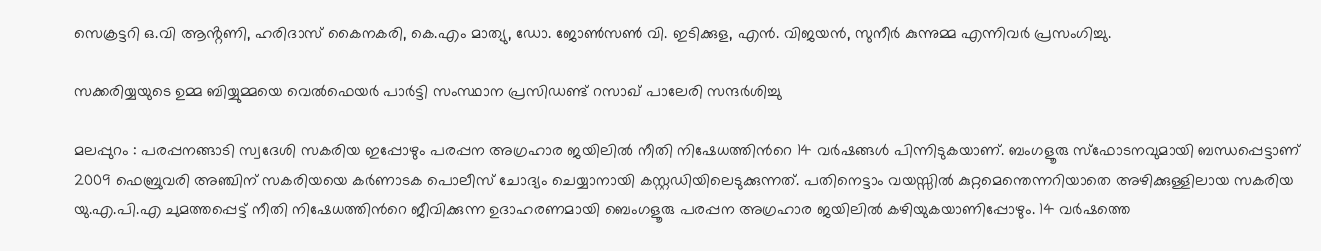സെക്രട്ടറി ഒ.വി ആൻ്റണി, ഹരിദാസ് കൈനകരി, കെ.എം മാത്യു, ഡോ. ജോൺസൺ വി. ഇടിക്കുള, എൻ. വിജയൻ, സുനീർ കുന്നുമ്മ എന്നിവർ പ്രസംഗിച്ചു.

സക്കരിയ്യയുടെ ഉമ്മ ബിയ്യുമ്മയെ വെൽഫെയർ പാർട്ടി സംസ്ഥാന പ്രസിഡണ്ട് റസാഖ് പാലേരി സന്ദർശിച്ചു

മലപ്പുറം : പരപ്പനങ്ങാടി സ്വദേശി സകരിയ ഇപ്പോഴും പരപ്പന അഗ്രഹാര ജയിലില്‍ നീതി നിഷേധത്തിന്‍റെ 14 വർഷങ്ങൾ പിന്നിടുകയാണ്. ബംഗളൂരു സ്ഫോടനവുമായി ബന്ധപ്പെട്ടാണ് 2009 ഫെബ്രുവരി അഞ്ചിന് സകരിയയെ കര്‍ണാടക പൊലീസ് ചോദ്യം ചെയ്യാനായി കസ്റ്റഡിയിലെടുക്കുന്നത്. പതിനെട്ടാം വയസ്സില്‍ കുറ്റമെന്തെന്നറിയാതെ അഴിക്കുള്ളിലായ സകരിയ യു.എ.പി.എ ചുമത്തപ്പെട്ട് നീതി നിഷേധത്തിന്‍റെ ജീവിക്കുന്ന ഉദാഹരണമായി ബെംഗളൂരു പരപ്പന അഗ്രഹാര ജയിലില്‍ കഴിയുകയാണിപ്പോഴും. 14 വര്‍ഷത്തെ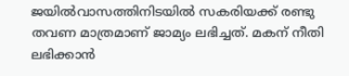ജയില്‍വാസത്തിനിടയില്‍ സകരിയക്ക് രണ്ടു തവണ മാത്രമാണ് ജാമ്യം ലഭിച്ചത്. മകന് നീതി ലഭിക്കാൻ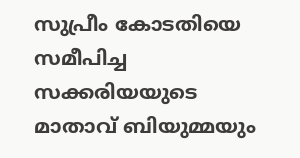സുപ്രീം കോടതിയെ സമീപിച്ച സക്കരിയയുടെ മാതാവ് ബിയുമ്മയും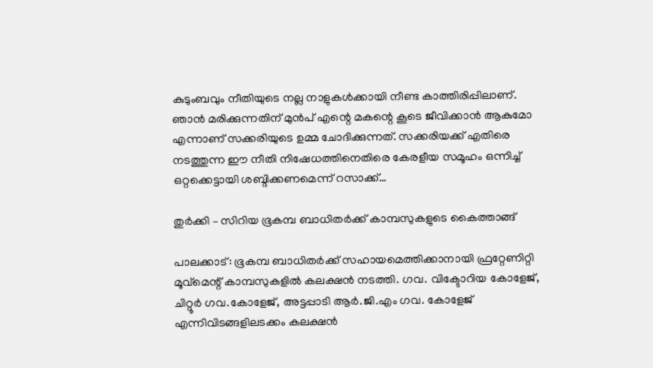കുടുംബവും നീതിയുടെ നല്ല നാളുകൾക്കായി നീണ്ട കാത്തിരിപ്പിലാണ്. ഞാൻ മരിക്കുന്നതിന് മുൻപ് എന്റെ മകന്റെ കൂടെ ജീവിക്കാൻ ആകുമോ എന്നാണ് സക്കരിയുടെ ഉമ്മ ചോദിക്കുന്നത്. സക്കരിയക്ക് എതിരെ നടത്തുന്ന ഈ നീതി നിഷേധത്തിനെതിരെ കേരളീയ സമൂഹം ഒന്നിച്ച് ഒറ്റക്കെട്ടായി ശബ്ദിക്കണമെന്ന് റസാക്ക്…

തുർക്കി – സിറിയ ഭൂകമ്പ ബാധിതർക്ക് കാമ്പസുകളുടെ കൈത്താങ്ങ്

പാലക്കാട്: ഭൂകമ്പ ബാധിതർക്ക് സഹായമെത്തിക്കാനായി ഫ്രറ്റേണിറ്റി മൂവ്മെന്റ് കാമ്പസുകളിൽ കലക്ഷൻ നടത്തി. ഗവ. വിക്ടോറിയ കോളേജ്, ചിറ്റൂർ ഗവ.കോളേജ്, അട്ടപ്പാടി ആർ.ജി.എം ഗവ. കോളേജ് എന്നിവിടങ്ങളിലടക്കം കലക്ഷൻ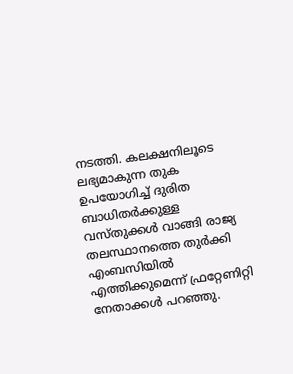നടത്തി. കലക്ഷനിലൂടെ ലഭ്യമാകുന്ന തുക ഉപയോഗിച്ച് ദുരിത ബാധിതർക്കുള്ള വസ്തുക്കൾ വാങ്ങി രാജ്യ തലസ്ഥാനത്തെ തുർക്കി എംബസിയിൽ എത്തിക്കുമെന്ന് ഫ്രറ്റേണിറ്റി നേതാക്കൾ പറഞ്ഞു.